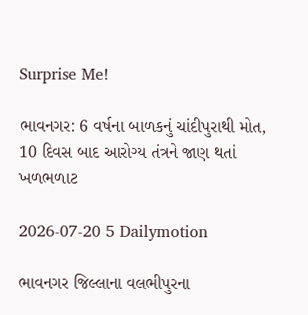Surprise Me!

ભાવનગર: 6 વર્ષના બાળકનું ચાંદીપુરાથી મોત, 10 દિવસ બાદ આરોગ્ય તંત્રને જાણ થતાં ખળભળાટ

2026-07-20 5 Dailymotion

ભાવનગર જિલ્લાના વલભીપુરના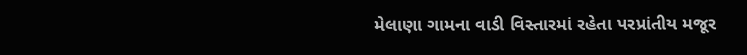મેલાણા ગામના વાડી વિસ્તારમાં રહેતા પરપ્રાંતીય મજૂર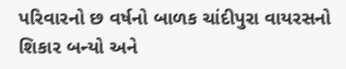પરિવારનો છ વર્ષનો બાળક ચાંદીપુરા વાયરસનો શિકાર બન્યો અને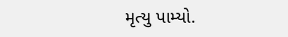મૃત્યુ પામ્યો.